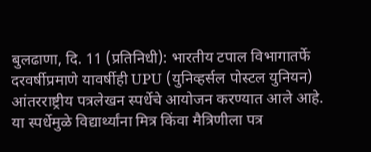बुलढाणा, दि. 11 (प्रतिनिधी): भारतीय टपाल विभागातर्फे दरवर्षीप्रमाणे यावर्षीही UPU (युनिव्हर्सल पोस्टल युनियन) आंतरराष्ट्रीय पत्रलेखन स्पर्धेचे आयोजन करण्यात आले आहे. या स्पर्धेमुळे विद्यार्थ्यांना मित्र किंवा मैत्रिणीला पत्र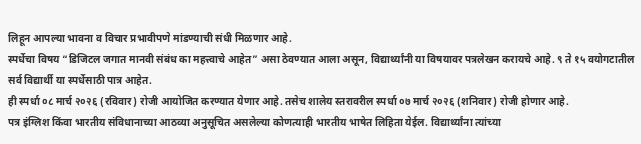लिहून आपल्या भावना व विचार प्रभावीपणे मांडण्याची संधी मिळणार आहे.
स्पर्धेचा विषय “डिजिटल जगात मानवी संबंध का महत्त्वाचे आहेत” असा ठेवण्यात आला असून, विद्यार्थ्यांनी या विषयावर पत्रलेखन करायचे आहे. ९ ते १५ वयोगटातील सर्व विद्यार्थी या स्पर्धेसाठी पात्र आहेत.
ही स्पर्धा ०८ मार्च २०२६ (रविवार) रोजी आयोजित करण्यात येणार आहे. तसेच शालेय स्तरावरील स्पर्धा ०७ मार्च २०२६ (शनिवार) रोजी होणार आहे.
पत्र इंग्लिश किंवा भारतीय संविधानाच्या आठव्या अनुसूचित असलेल्या कोणत्याही भारतीय भाषेत लिहिता येईल. विद्यार्थ्यांना त्यांच्या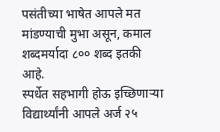पसंतीच्या भाषेत आपले मत मांडण्याची मुभा असून, कमाल शब्दमर्यादा ८०० शब्द इतकी आहे.
स्पर्धेत सहभागी होऊ इच्छिणाऱ्या विद्यार्थ्यांनी आपले अर्ज २५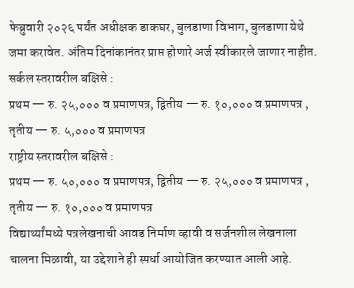फेब्रुवारी २०२६ पर्यंत अधीक्षक डाकघर, बुलडाणा विभाग, बुलडाणा येथे जमा करावेत. अंतिम दिनांकानंतर प्राप्त होणारे अर्ज स्वीकारले जाणार नाहीत.
सर्कल स्तरावरील बक्षिसे :
प्रथम — रु. २५,००० व प्रमाणपत्र, द्वितीय — रु. १०,००० व प्रमाणपत्र , तृतीय — रु. ५,००० व प्रमाणपत्र
राष्ट्रीय स्तरावरील बक्षिसे :
प्रथम — रु. ५०,००० व प्रमाणपत्र, द्वितीय — रु. २५,००० व प्रमाणपत्र , तृतीय — रु. १०,००० व प्रमाणपत्र
विद्यार्थ्यांमध्ये पत्रलेखनाची आवड निर्माण व्हावी व सर्जनशील लेखनाला चालना मिळावी, या उद्देशाने ही स्पर्धा आयोजित करण्यात आली आहे.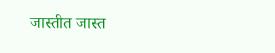जास्तीत जास्त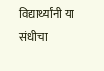विद्यार्थ्यांनी या संधीचा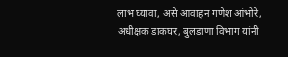लाभ घ्यावा, असे आवाहन गणेश आंभोरे, अधीक्षक डाकघर, बुलडाणा विभाग यांनी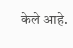केले आहे.